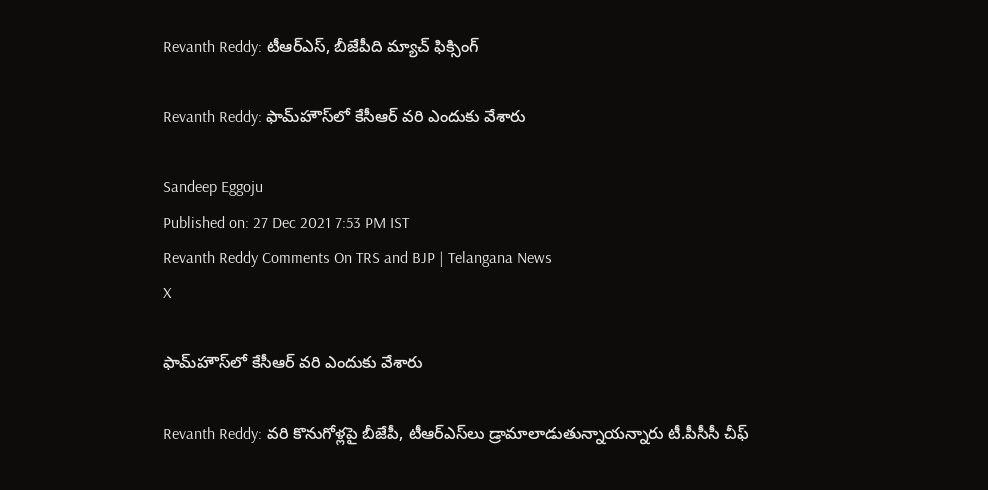Revanth Reddy: టీఆర్ఎస్, బీజేపీది మ్యాచ్‌ ఫిక్సింగ్‌

Revanth Reddy: ఫామ్‌హౌస్‌లో కేసీఆర్‌ వరి ఎందుకు వేశారు

Sandeep Eggoju
Published on: 27 Dec 2021 7:53 PM IST
Revanth Reddy Comments On TRS and BJP | Telangana News
X

ఫామ్‌హౌస్‌లో కేసీఆర్‌ వరి ఎందుకు వేశారు

Revanth Reddy: వరి కొనుగోళ్లపై బీజేపీ, టీఆర్ఎస్‌లు డ్రామాలాడుతున్నాయన్నారు టీ.పీసీసీ చీఫ్‌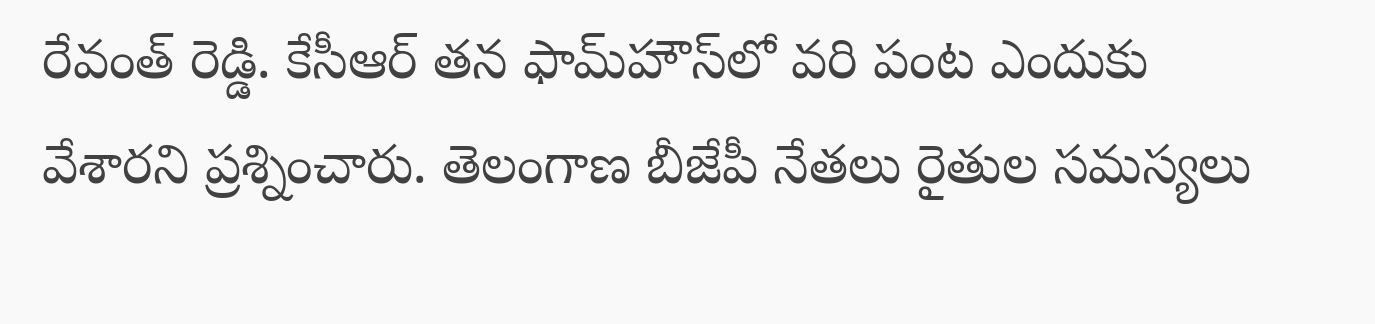రేవంత్ రెడ్డి. కేసీఆర్‌ తన ఫామ్‌హౌస్‌లో వరి పంట ఎందుకు వేశారని ప్రశ్నించారు. తెలంగాణ బీజేపీ నేతలు రైతుల సమస్యలు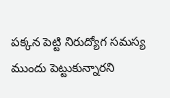పక్కన పెట్టి నిరుద్యోగ సమస్య ముందు పెట్టుకున్నారని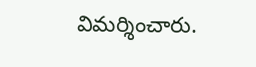విమర్శించారు.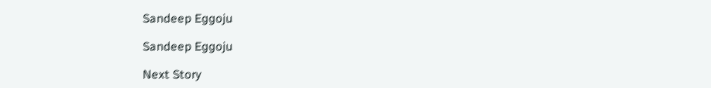Sandeep Eggoju

Sandeep Eggoju

Next Story